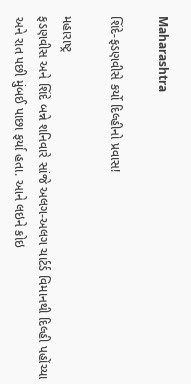Maharashtra

શિંદે-ફડણવીસે કર્યો દિલ્હીનો પ્રવાસ!

મહારાષ્ટ્ર
ફડણવીસ અને શિંદે બન્ને શનિવારે સાંજે અલગ-અલગ ચાર્ટર્ડ વિમાનથી દિલ્હી પહોંચ્યા અને રાત પછી મુંબઈ પાછા ફર્યા હતા. આને લઇને કોઇ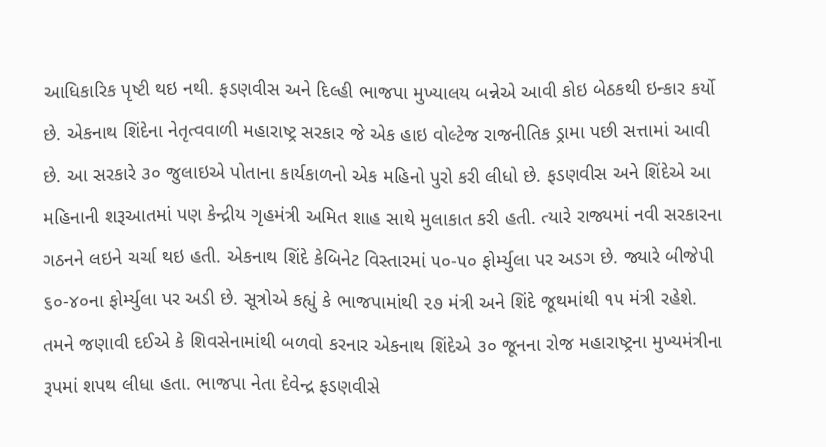આધિકારિક પૃષ્ટી થઇ નથી. ફડણવીસ અને દિલ્હી ભાજપા મુખ્યાલય બન્નેએ આવી કોઇ બેઠકથી ઇન્કાર કર્યો છે. એકનાથ શિંદેના નેતૃત્વવાળી મહારાષ્ટ્ર સરકાર જે એક હાઇ વોલ્ટેજ રાજનીતિક ડ્રામા પછી સત્તામાં આવી છે. આ સરકારે ૩૦ જુલાઇએ પોતાના કાર્યકાળનો એક મહિનો પુરો કરી લીધો છે. ફડણવીસ અને શિંદેએ આ મહિનાની શરૂઆતમાં પણ કેન્દ્રીય ગૃહમંત્રી અમિત શાહ સાથે મુલાકાત કરી હતી. ત્યારે રાજ્યમાં નવી સરકારના ગઠનને લઇને ચર્ચા થઇ હતી. એકનાથ શિંદે કેબિનેટ વિસ્તારમાં ૫૦-૫૦ ફોર્મ્યુલા પર અડગ છે. જ્યારે બીજેપી ૬૦-૪૦ના ફોર્મ્યુલા પર અડી છે. સૂત્રોએ કહ્યું કે ભાજપામાંથી ૨૭ મંત્રી અને શિંદે જૂથમાંથી ૧૫ મંત્રી રહેશે. તમને જણાવી દઈએ કે શિવસેનામાંથી બળવો કરનાર એકનાથ શિંદેએ ૩૦ જૂનના રોજ મહારાષ્ટ્રના મુખ્યમંત્રીના રૂપમાં શપથ લીધા હતા. ભાજપા નેતા દેવેન્દ્ર ફડણવીસે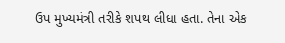ઉપ મુખ્યમંત્રી તરીકે શપથ લીધા હતા. તેના એક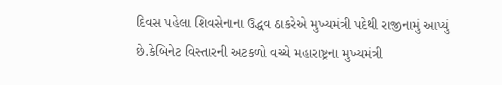દિવસ પહેલા શિવસેનાના ઉદ્ધવ ઠાકરેએ મુખ્યમંત્રી પદેથી રાજીનામું આપ્યું છે.કેબિનેટ વિસ્તારની અટકળો વચ્ચે મહારાષ્ટ્રના મુખ્યમંત્રી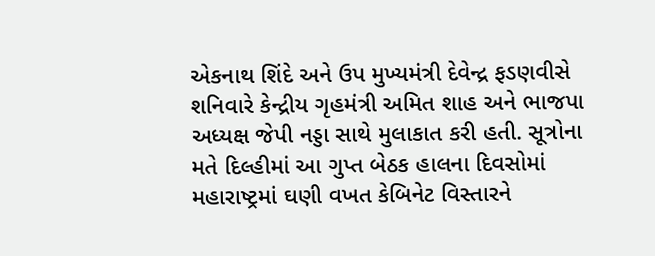એકનાથ શિંદે અને ઉપ મુખ્યમંત્રી દેવેન્દ્ર ફડણવીસે શનિવારે કેન્દ્રીય ગૃહમંત્રી અમિત શાહ અને ભાજપા અધ્યક્ષ જેપી નડ્ડા સાથે મુલાકાત કરી હતી. સૂત્રોના મતે દિલ્હીમાં આ ગુપ્ત બેઠક હાલના દિવસોમાં મહારાષ્ટ્રમાં ઘણી વખત કેબિનેટ વિસ્તારને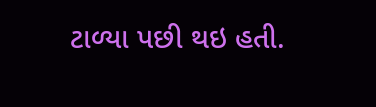ટાળ્યા પછી થઇ હતી.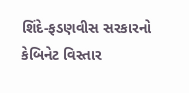શિંદે-ફડણવીસ સરકારનો કેબિનેટ વિસ્તાર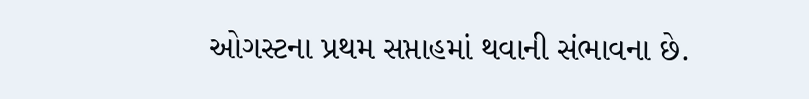ઓગસ્ટના પ્રથમ સપ્તાહમાં થવાની સંભાવના છે.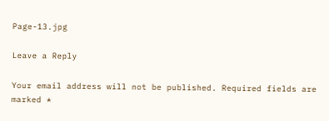Page-13.jpg

Leave a Reply

Your email address will not be published. Required fields are marked *